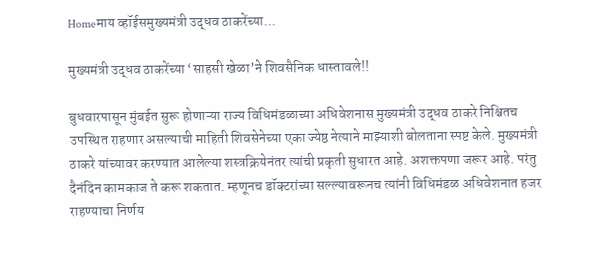Homeमाय व्हॉईसमुख्यमंत्री उद्धव ठाकरेंच्या...

मुख्यमंत्री उद्धव ठाकरेंच्या ‘साहसी खेळा’ने शिवसैनिक धास्तावले!!

बुधवारपासून मुंबईत सुरू होणाऱ्या राज्य विधिमंडळाच्या अधिवेशनास मुख्यमंत्री उद्धव ठाकरे निश्चितच उपस्थित राहणार असल्याची माहिती शिवसेनेच्या एका ज्येष्ठ नेत्याने माझ्याशी बोलताना स्पष्ट केले. मुख्यमंत्री ठाकरे यांच्यावर करण्यात आलेल्या शस्त्रक्रियेनंतर त्यांची प्रकृती सुधारत आहे. अशक्तपणा जरूर आहे. परंतु दैनंदिन कामकाज ते करू शकतात. म्हणूनच डॉक्टरांच्या सल्ल्यावरूनच त्यांनी विधिमंडळ अधिवेशनात हजर राहण्याचा निर्णय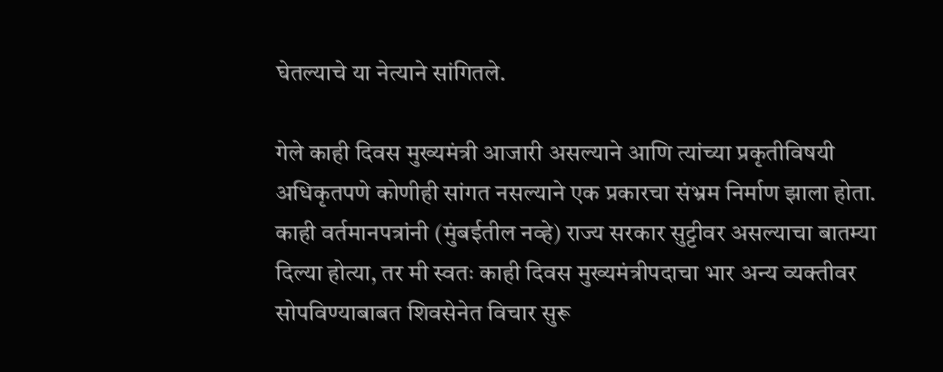घेतल्याचे या नेत्याने सांगितले.

गेले काही दिवस मुख्यमंत्री आजारी असल्याने आणि त्यांच्या प्रकृतीविषयी अधिकृतपणे कोणीही सांगत नसल्याने एक प्रकारचा संभ्रम निर्माण झाला होता. काही वर्तमानपत्रांनी (मुंबईतील नव्हे) राज्य सरकार सुट्टीवर असल्याचा बातम्या दिल्या होत्या, तर मी स्वतः काही दिवस मुख्यमंत्रीपदाचा भार अन्य व्यक्तीवर सोपविण्याबाबत शिवसेनेत विचार सुरू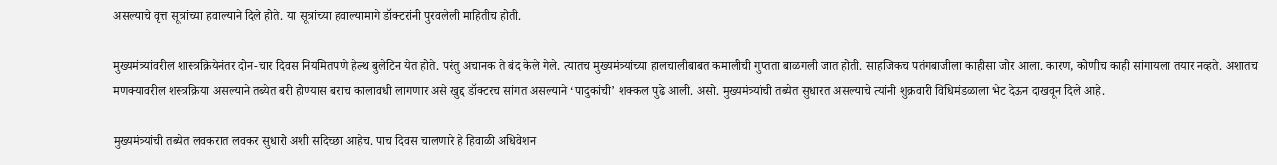असल्याचे वृत्त सूत्रांच्या हवाल्याने दिले होते. या सूत्रांच्या हवाल्यामागे डॉक्टरांनी पुरवलेली माहितीच होती.

मुख्यमंत्र्यांवरील शास्त्रक्रियेनंतर दोन-चार दिवस नियमितपणे हेल्थ बुलेटिन येत होते. परंतु अचानक ते बंद केले गेले. त्यातच मुख्यमंत्र्यांच्या हालचालीबाबत कमालीची गुप्तता बाळगली जात होती. साहजिकच पतंगबाजीला काहीसा जोर आला. कारण, कोणीच काही सांगायला तयार नव्हते. अशातच मणक्यावरील शस्त्रक्रिया असल्याने तब्येत बरी होण्यास बराच कालावधी लागणार असे खुद्द डॉक्टरच सांगत असल्याने ‘पादुकांची’ शक्कल पुढे आली. असो. मुख्यमंत्र्यांची तब्येत सुधारत असल्याचे त्यांनी शुक्रवारी विधिमंडळाला भेट देऊन दाखवून दिले आहे.

मुख्यमंत्र्यांची तब्येत लवकरात लवकर सुधारो अशी सदिच्छा आहेच. पाच दिवस चालणारे हे हिवाळी अधिवेशन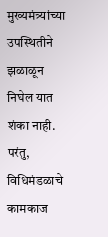मुख्यमंत्र्यांच्या उपस्थितीने झळाळून निघेल यात शंका नाही. परंतु, विधिमंडळाचे कामकाज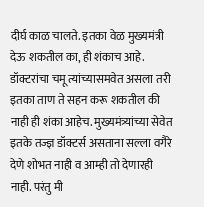दीर्घ काळ चालते. इतका वेळ मुख्यमंत्री देऊ शकतील का, ही शंकाच आहे. डॉक्टरांचा चमू त्यांच्यासमवेत असला तरी इतका ताण ते सहन करू शकतील की नाही ही शंका आहेच. मुख्यमंत्र्यांच्या सेवेत इतके तज्ज्ञ डॉक्टर्स असताना सल्ला वगैरे देणे शोभत नाही व आम्ही तो देणारही नाही. परंतु मी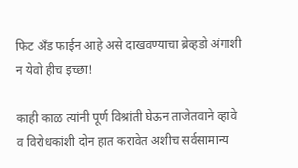फिट अँड फाईन आहे असे दाखवण्याचा ब्रेव्हडो अंगाशी न येवो हीच इच्छा!

काही काळ त्यांनी पूर्ण विश्रांती घेऊन ताजेतवाने व्हावे व विरोधकांशी दोन हात करावेत अशीच सर्वसामान्य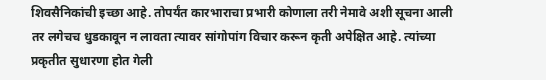शिवसैनिकांची इच्छा आहे. तोपर्यंत कारभाराचा प्रभारी कोणाला तरी नेमावे अशी सूचना आली तर लगेचच धुडकावून न लावता त्यावर सांगोपांग विचार करून कृती अपेक्षित आहे. त्यांच्या प्रकृतीत सुधारणा होत गेली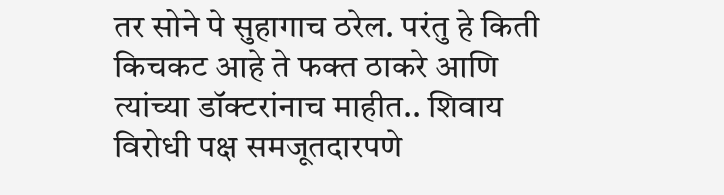तर सोने पे सुहागाच ठरेल. परंतु हे किती किचकट आहे ते फक्त ठाकरे आणि त्यांच्या डॉक्टरांनाच माहीत.. शिवाय विरोधी पक्ष समजूतदारपणे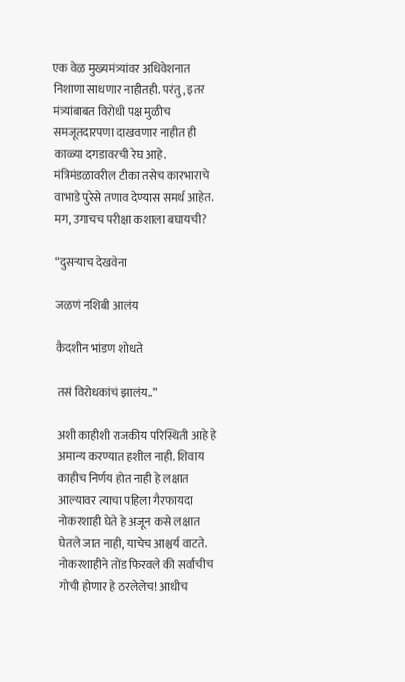एक वेळ मुख्यमंत्र्यांवर अधिवेशनात निशाणा साधणार नाहीतही. परंतु, इतर मंत्र्यांबाबत विरोधी पक्ष मुळीच समजूतदारपणा दाखवणार नाहीत ही काळ्या दगडावरची रेघ आहे. मंत्रिमंडळावरील टीका तसेच कारभाराचे वाभाडे पुरेसे तणाव देण्यास समर्थ आहेत. मग, उगाचच परीक्षा कशाला बघायची?

“दुसऱ्याच देखवेना

जळणं नशिबी आलंय

कैदशीन भांडण शोधते

तसं विरोधकांचं झालंय..”

अशी काहीशी राजकीय परिस्थिती आहे हे अमान्य करण्यात हशील नाही. शिवाय काहीच निर्णय होत नाही हे लक्षात आल्यावर त्याचा पहिला गैरफायदा नोकरशाही घेते हे अजून कसे लक्षात घेतले जात नाही, याचेच आश्चर्य वाटते. नोकरशाहीने तोंड फिरवले की सर्वांचीच गोची होणार हे ठरलेलेच! आधीच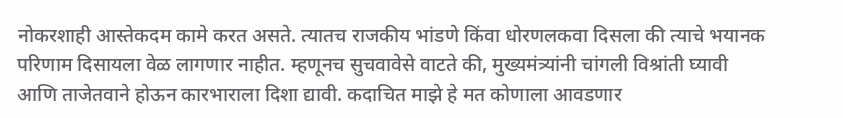नोकरशाही आस्तेकदम कामे करत असते. त्यातच राजकीय भांडणे किंवा धोरणलकवा दिसला की त्याचे भयानक परिणाम दिसायला वेळ लागणार नाहीत. म्हणूनच सुचवावेसे वाटते की, मुख्यमंत्र्यांनी चांगली विश्रांती घ्यावी आणि ताजेतवाने होऊन कारभाराला दिशा द्यावी. कदाचित माझे हे मत कोणाला आवडणार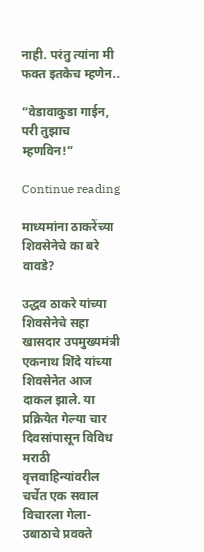नाही. परंतु त्यांना मी फक्त इतकेच म्हणेन..

“वेडावाकुडा गाईन, परी तुझाच म्हणविन!”

Continue reading

माध्यमांना ठाकरेंच्या शिवसेनेचे का बरे वावडे?

उद्धव ठाकरे यांच्या शिवसेनेचे सहा खासदार उपमुख्यमंत्री एकनाथ शिंदे यांच्या शिवसेनेत आज दाकल झाले. या प्रक्रियेत गेल्या चार दिवसांपासून विविध मराठी वृत्तवाहिन्यांवरील चर्चेत एक सवाल विचारला गेला- उबाठाचे प्रवक्ते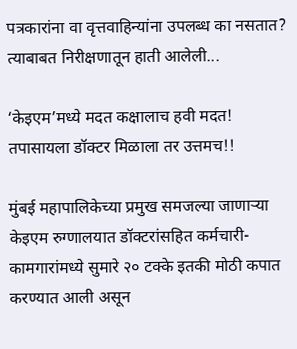पत्रकारांना वा वृत्तवाहिन्यांना उपलब्ध का नसतात? त्याबाबत निरीक्षणातून हाती आलेली...

‘केइएम’मध्ये मदत कक्षालाच हवी मदत! तपासायला डॉक्टर मिळाला तर उत्तमच!!

मुंबई महापालिकेच्या प्रमुख समजल्या जाणाऱ्या केइएम रुग्णालयात डॉक्टरांसहित कर्मचारी-कामगारांमध्ये सुमारे २० टक्के इतकी मोठी कपात करण्यात आली असून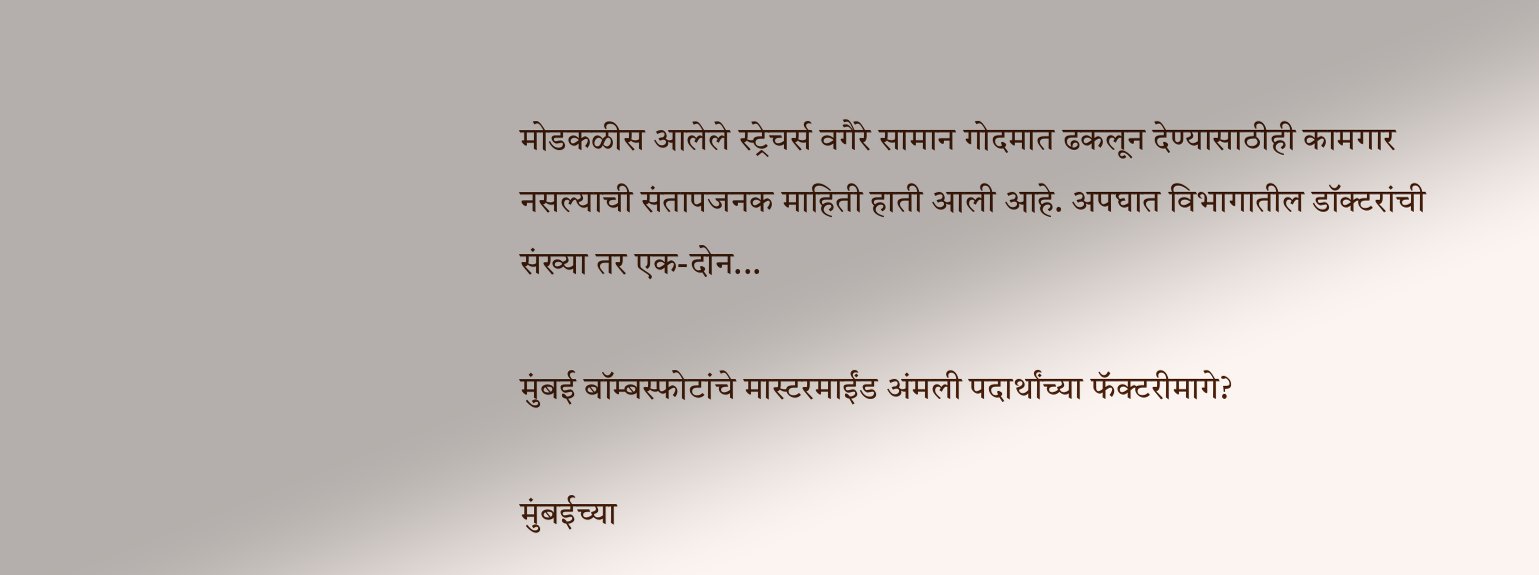मोडकळीस आलेले स्ट्रेचर्स वगैरे सामान गोदमात ढकलून देण्यासाठीही कामगार नसल्याची संतापजनक माहिती हाती आली आहे. अपघात विभागातील डॉक्टरांची संख्या तर एक-दोन...

मुंबई बॉम्बस्फोटांचे मास्टरमाईंड अंमली पदार्थांच्या फॅक्टरीमागे?

मुंबईच्या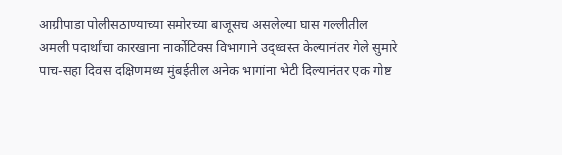आग्रीपाडा पोलीसठाण्याच्या समोरच्या बाजूसच असलेल्या घास गल्लीतील अमली पदार्थांचा कारखाना नार्कोटिक्स विभागाने उद्ध्वस्त केल्यानंतर गेले सुमारे पाच-सहा दिवस दक्षिणमध्य मुंबईतील अनेक भागांना भेटी दिल्यानंतर एक गोष्ट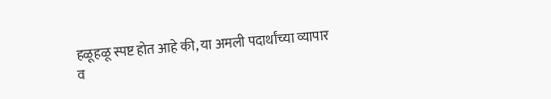हळूहळू स्पष्ट होत आहे की, या अमली पदार्थांच्या व्यापार व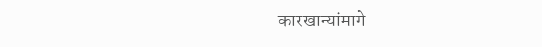कारखान्यांमागे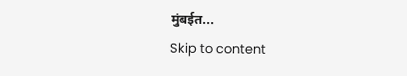मुंबईत...
Skip to content